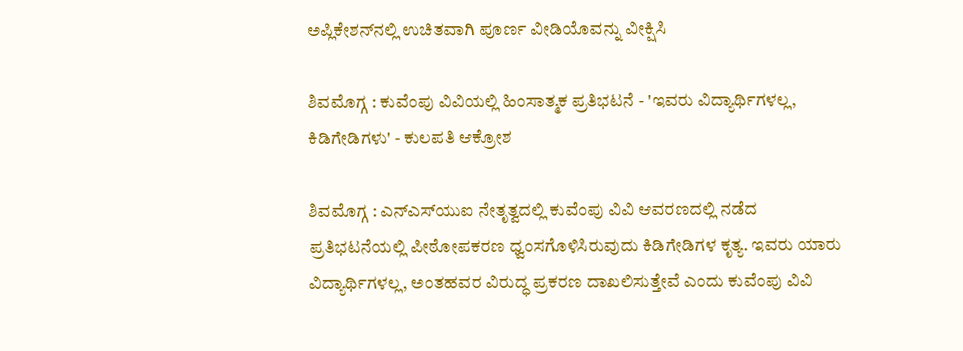ಅಪ್ಲಿಕೇಶನ್‌ನಲ್ಲಿ ಉಚಿತವಾಗಿ ಪೂರ್ಣ ವೀಡಿಯೊವನ್ನು ವೀಕ್ಷಿಸಿ

ಶಿವಮೊಗ್ಗ : ಕುವೆಂಪು ವಿವಿಯಲ್ಲಿ ಹಿಂಸಾತ್ಮಕ ಪ್ರತಿಭಟನೆ - 'ಇವರು ವಿದ್ಯಾರ್ಥಿಗಳಲ್ಲ, ಕಿಡಿಗೇಡಿಗಳು' - ಕುಲಪತಿ ಆಕ್ರೋಶ

ಶಿವಮೊಗ್ಗ : ಎನ್‌ಎಸ್‌ಯುಐ ನೇತೃತ್ವದಲ್ಲಿ ಕುವೆಂಪು ವಿವಿ ಆವರಣದಲ್ಲಿ ನಡೆದ ಪ್ರತಿಭಟನೆಯಲ್ಲಿ ಪೀಠೋಪಕರಣ ಧ್ವಂಸಗೊಳಿಸಿರುವುದು ಕಿಡಿಗೇಡಿಗಳ ಕೃತ್ಯ. ಇವರು ಯಾರು ವಿದ್ಯಾರ್ಥಿಗಳಲ್ಲ, ಅಂತಹವರ ವಿರುದ್ಧ ಪ್ರಕರಣ ದಾಖಲಿಸುತ್ತೇವೆ ಎಂದು ಕುವೆಂಪು ವಿವಿ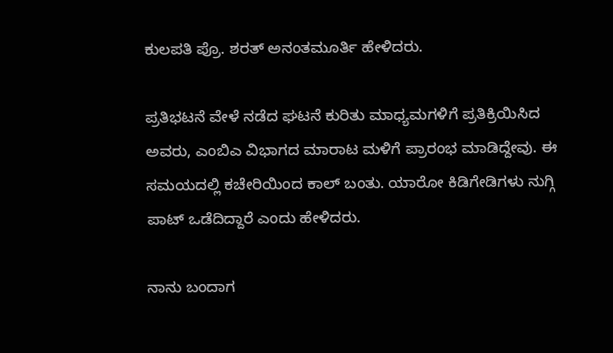ಕುಲಪತಿ ಪ್ರೊ. ಶರತ್ ಅನಂತಮೂರ್ತಿ ಹೇಳಿದರು.

ಪ್ರತಿಭಟನೆ ವೇಳೆ ನಡೆದ ಘಟನೆ ಕುರಿತು ಮಾಧ್ಯಮಗಳಿಗೆ ಪ್ರತಿಕ್ರಿಯಿಸಿದ ಅವರು, ಎಂಬಿಎ ವಿಭಾಗದ ಮಾರಾಟ ಮಳಿಗೆ ಪ್ರಾರಂಭ ಮಾಡಿದ್ದೇವು. ಈ ಸಮಯದಲ್ಲಿ ಕಚೇರಿಯಿಂದ ಕಾಲ್ ಬಂತು. ಯಾರೋ ಕಿಡಿಗೇಡಿಗಳು ನುಗ್ಗಿ ಪಾಟ್ ಒಡೆದಿದ್ದಾರೆ ಎಂದು ಹೇಳಿದರು.

ನಾನು ಬಂದಾಗ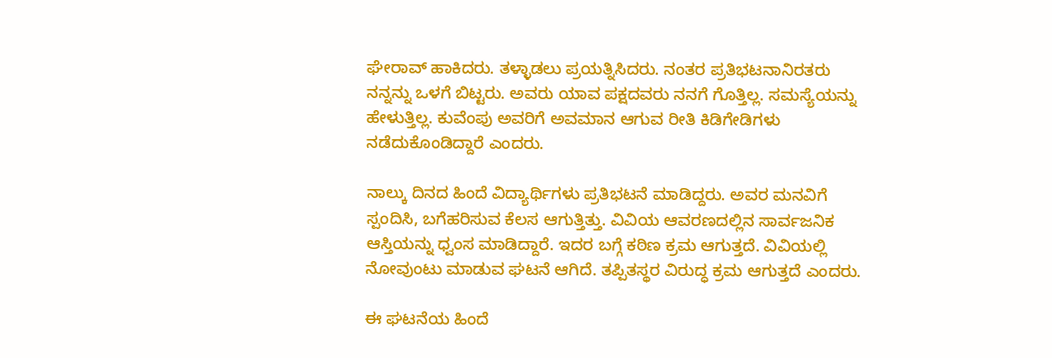ಘೇರಾವ್ ಹಾಕಿದರು. ತಳ್ಳಾಡಲು ಪ್ರಯತ್ನಿಸಿದರು. ನಂತರ ಪ್ರತಿಭಟನಾನಿರತರು ನನ್ನನ್ನು ಒಳಗೆ ಬಿಟ್ಟರು. ಅವರು ಯಾವ ಪಕ್ಷದವರು ನನಗೆ ಗೊತ್ತಿಲ್ಲ. ಸಮಸ್ಯೆಯನ್ನು ಹೇಳುತ್ತಿಲ್ಲ. ಕುವೆಂಪು ಅವರಿಗೆ ಅವಮಾನ ಆಗುವ ರೀತಿ ಕಿಡಿಗೇಡಿಗಳು ನಡೆದುಕೊಂಡಿದ್ದಾರೆ ಎಂದರು.

ನಾಲ್ಕು ದಿನದ ಹಿಂದೆ ವಿದ್ಯಾರ್ಥಿಗಳು ಪ್ರತಿಭಟನೆ ಮಾಡಿದ್ದರು. ಅವರ ಮನವಿಗೆ ಸ್ಪಂದಿಸಿ, ಬಗೆಹರಿಸುವ ಕೆಲಸ ಆಗುತ್ತಿತ್ತು. ವಿವಿಯ ಆವರಣದಲ್ಲಿನ ಸಾರ್ವಜನಿಕ ಆಸ್ತಿಯನ್ನು ಧ್ವಂಸ ಮಾಡಿದ್ದಾರೆ. ಇದರ ಬಗ್ಗೆ ಕಠಿಣ ಕ್ರಮ ಆಗುತ್ತದೆ. ವಿವಿಯಲ್ಲಿ ನೋವುಂಟು ಮಾಡುವ ಘಟನೆ ಆಗಿದೆ. ತಪ್ಪಿತಸ್ಥರ ವಿರುದ್ಧ ಕ್ರಮ ಆಗುತ್ತದೆ ಎಂದರು.

ಈ ಘಟನೆಯ ಹಿಂದೆ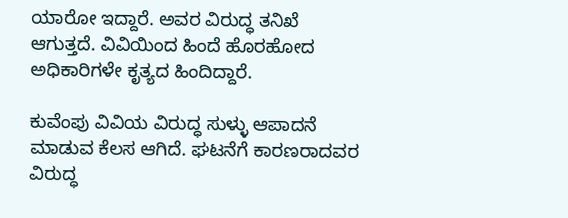ಯಾರೋ ಇದ್ದಾರೆ. ಅವರ ವಿರುದ್ಧ ತನಿಖೆ ಆಗುತ್ತದೆ. ವಿವಿಯಿಂದ ಹಿಂದೆ ಹೊರಹೋದ ಅಧಿಕಾರಿಗಳೇ ಕೃತ್ಯದ ಹಿಂದಿದ್ದಾರೆ.

ಕುವೆಂಪು ವಿವಿಯ ವಿರುದ್ಧ ಸುಳ್ಳು ಆಪಾದನೆ ಮಾಡುವ ಕೆಲಸ ಆಗಿದೆ. ಘಟನೆಗೆ ಕಾರಣರಾದವರ ವಿರುದ್ಧ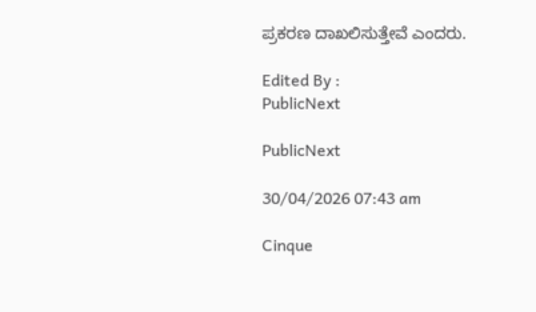ಪ್ರಕರಣ ದಾಖಲಿಸುತ್ತೇವೆ ಎಂದರು.

Edited By :
PublicNext

PublicNext

30/04/2026 07:43 am

Cinque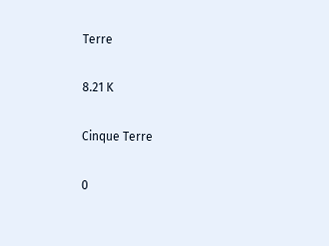Terre

8.21 K

Cinque Terre

0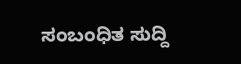ಸಂಬಂಧಿತ ಸುದ್ದಿ